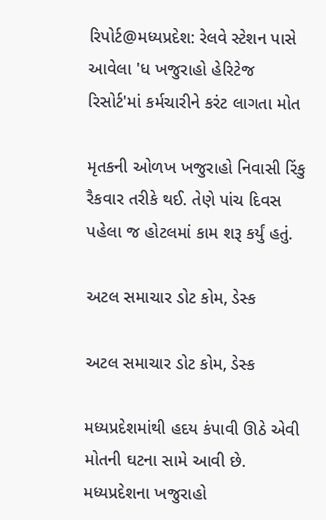રિપોર્ટ@મધ્યપ્રદેશ: રેલવે સ્ટેશન પાસે આવેલા 'ધ ખજુરાહો હેરિટેજ રિસોર્ટ'માં કર્મચારીને કરંટ લાગતા મોત

મૃતકની ઓળખ ખજુરાહો નિવાસી રિંકુ રૈકવાર તરીકે થઈ. તેણે પાંચ દિવસ પહેલા જ હોટલમાં કામ શરૂ કર્યું હતું.

અટલ સમાચાર ડોટ કોમ, ડેસ્ક

અટલ સમાચાર ડોટ કોમ, ડેસ્ક

મધ્યપ્રદેશમાંથી હદય કંપાવી ઊઠે એવી મોતની ઘટના સામે આવી છે. મધ્યપ્રદેશના ખજુરાહો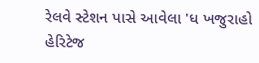રેલવે સ્ટેશન પાસે આવેલા 'ધ ખજુરાહો હેરિટેજ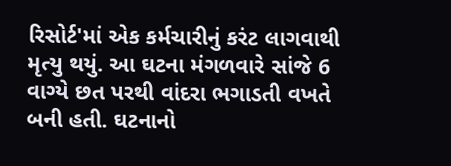રિસોર્ટ'માં એક કર્મચારીનું કરંટ લાગવાથી મૃત્યુ થયું. આ ઘટના મંગળવારે સાંજે 6 વાગ્યે છત પરથી વાંદરા ભગાડતી વખતે બની હતી. ઘટનાનો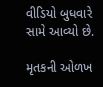વીડિયો બુધવારે સામે આવ્યો છે.

મૃતકની ઓળખ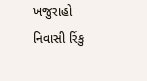ખજુરાહો નિવાસી રિંકુ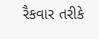રૈકવાર તરીકે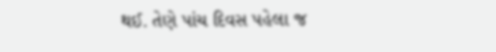થઈ. તેણે પાંચ દિવસ પહેલા જ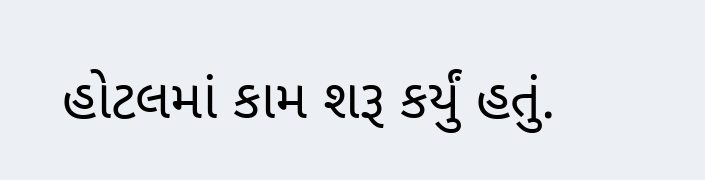હોટલમાં કામ શરૂ કર્યું હતું.